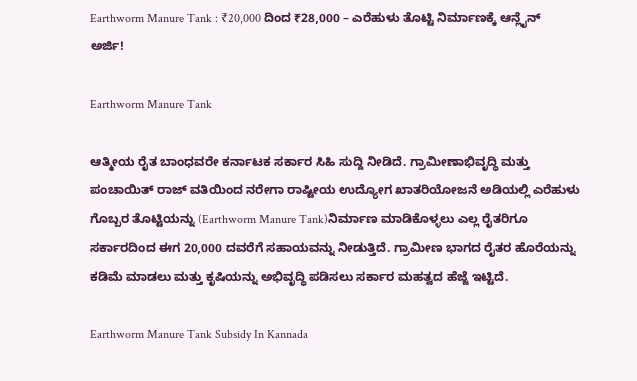Earthworm Manure Tank : ₹20,000 ದಿಂದ ₹28,000 – ಎರೆಹುಳು ತೊಟ್ಟಿ ನಿರ್ಮಾಣಕ್ಕೆ ಆನ್ಲೈನ್ ಅರ್ಜಿ!

Earthworm Manure Tank

ಆತ್ಮೀಯ ರೈತ ಬಾಂಧವರೇ ಕರ್ನಾಟಕ ಸರ್ಕಾರ ಸಿಹಿ ಸುದ್ದಿ ನೀಡಿದೆ. ಗ್ರಾಮೀಣಾಭಿವೃದ್ಧಿ ಮತ್ತು ಪಂಚಾಯಿತ್ ರಾಜ್ ವತಿಯಿಂದ ನರೇಗಾ ರಾಷ್ಟೀಯ ಉದ್ಯೋಗ ಖಾತರಿಯೋಜನೆ ಅಡಿಯಲ್ಲಿ ಎರೆಹುಳು ಗೊಬ್ಬರ ತೊಟ್ಟಿಯನ್ನು (Earthworm Manure Tank)ನಿರ್ಮಾಣ ಮಾಡಿಕೊಳ್ಳಲು ಎಲ್ಲ ರೈತರಿಗೂ ಸರ್ಕಾರದಿಂದ ಈಗ 20,000 ದವರೆಗೆ ಸಹಾಯವನ್ನು ನೀಡುತ್ತಿದೆ. ಗ್ರಾಮೀಣ ಭಾಗದ ರೈತರ ಹೊರೆಯನ್ನು ಕಡಿಮೆ ಮಾಡಲು ಮತ್ತು ಕೃಷಿಯನ್ನು ಅಭಿವೃದ್ಧಿ ಪಡಿಸಲು ಸರ್ಕಾರ ಮಹತ್ವದ ಹೆಜ್ಜೆ ಇಟ್ಟಿದೆ.

Earthworm Manure Tank Subsidy In Kannada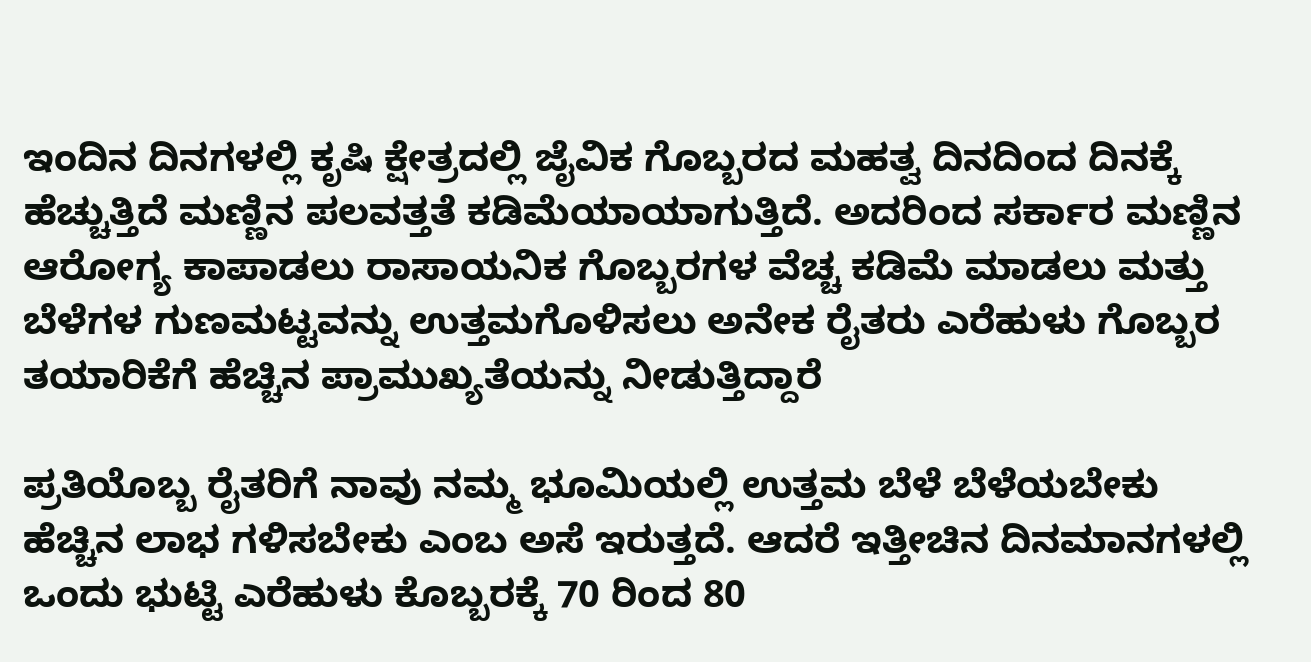ಇಂದಿನ ದಿನಗಳಲ್ಲಿ ಕೃಷಿ ಕ್ಷೇತ್ರದಲ್ಲಿ ಜೈವಿಕ ಗೊಬ್ಬರದ ಮಹತ್ವ ದಿನದಿಂದ ದಿನಕ್ಕೆ ಹೆಚ್ಚುತ್ತಿದೆ ಮಣ್ಣಿನ ಪಲವತ್ತತೆ ಕಡಿಮೆಯಾಯಾಗುತ್ತಿದೆ. ಅದರಿಂದ ಸರ್ಕಾರ ಮಣ್ಣಿನ ಆರೋಗ್ಯ ಕಾಪಾಡಲು ರಾಸಾಯನಿಕ ಗೊಬ್ಬರಗಳ ವೆಚ್ಚ ಕಡಿಮೆ ಮಾಡಲು ಮತ್ತು ಬೆಳೆಗಳ ಗುಣಮಟ್ಟವನ್ನು ಉತ್ತಮಗೊಳಿಸಲು ಅನೇಕ ರೈತರು ಎರೆಹುಳು ಗೊಬ್ಬರ ತಯಾರಿಕೆಗೆ ಹೆಚ್ಚಿನ ಪ್ರಾಮುಖ್ಯತೆಯನ್ನು ನೀಡುತ್ತಿದ್ದಾರೆ

ಪ್ರತಿಯೊಬ್ಬ ರೈತರಿಗೆ ನಾವು ನಮ್ಮ ಭೂಮಿಯಲ್ಲಿ ಉತ್ತಮ ಬೆಳೆ ಬೆಳೆಯಬೇಕು ಹೆಚ್ಚಿನ ಲಾಭ ಗಳಿಸಬೇಕು ಎಂಬ ಅಸೆ ಇರುತ್ತದೆ. ಆದರೆ ಇತ್ತೀಚಿನ ದಿನಮಾನಗಳಲ್ಲಿ ಒಂದು ಭುಟ್ಟಿ ಎರೆಹುಳು ಕೊಬ್ಬರಕ್ಕೆ 70 ರಿಂದ 80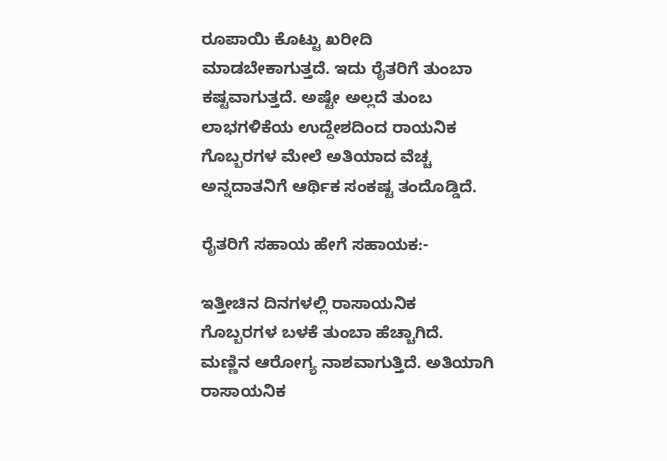ರೂಪಾಯಿ ಕೊಟ್ಟು ಖರೀದಿ ಮಾಡಬೇಕಾಗುತ್ತದೆ. ಇದು ರೈತರಿಗೆ ತುಂಬಾ ಕಷ್ಟವಾಗುತ್ತದೆ. ಅಷ್ಟೇ ಅಲ್ಲದೆ ತುಂಬ ಲಾಭಗಳಿಕೆಯ ಉದ್ದೇಶದಿಂದ ರಾಯನಿಕ ಗೊಬ್ಬರಗಳ ಮೇಲೆ ಅತಿಯಾದ ವೆಚ್ಚ ಅನ್ನದಾತನಿಗೆ ಆರ್ಥಿಕ ಸಂಕಷ್ಟ ತಂದೊಡ್ಡಿದೆ.

ರೈತರಿಗೆ ಸಹಾಯ ಹೇಗೆ ಸಹಾಯಕ:-

ಇತ್ತೀಚಿನ ದಿನಗಳಲ್ಲಿ ರಾಸಾಯನಿಕ ಗೊಬ್ಬರಗಳ ಬಳಕೆ ತುಂಬಾ ಹೆಚ್ಚಾಗಿದೆ. ಮಣ್ಣಿನ ಆರೋಗ್ಯ ನಾಶವಾಗುತ್ತಿದೆ. ಅತಿಯಾಗಿ ರಾಸಾಯನಿಕ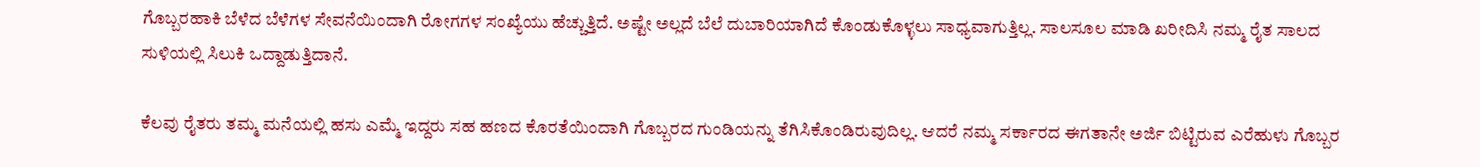ಗೊಬ್ಬರಹಾಕಿ ಬೆಳೆದ ಬೆಳೆಗಳ ಸೇವನೆಯಿಂದಾಗಿ ರೋಗಗಳ ಸಂಖ್ಯೆಯು ಹೆಚ್ಚುತ್ತಿದೆ. ಅಷ್ಟೇ ಅಲ್ಲದೆ ಬೆಲೆ ದುಬಾರಿಯಾಗಿದೆ ಕೊಂಡುಕೊಳ್ಳಲು ಸಾಧ್ಯವಾಗುತ್ತಿಲ್ಲ. ಸಾಲಸೂಲ ಮಾಡಿ ಖರೀದಿಸಿ ನಮ್ಮ ರೈತ ಸಾಲದ ಸುಳಿಯಲ್ಲಿ ಸಿಲುಕಿ ಒದ್ದಾಡುತ್ತಿದಾನೆ.

ಕೆಲವು ರೈತರು ತಮ್ಮ ಮನೆಯಲ್ಲಿ ಹಸು ಎಮ್ಮೆ ಇದ್ದರು ಸಹ ಹಣದ ಕೊರತೆಯಿಂದಾಗಿ ಗೊಬ್ಬರದ ಗುಂಡಿಯನ್ನು ತೆಗಿಸಿಕೊಂಡಿರುವುದಿಲ್ಲ. ಆದರೆ ನಮ್ಮ ಸರ್ಕಾರದ ಈಗತಾನೇ ಅರ್ಜಿ ಬಿಟ್ಟಿರುವ ಎರೆಹುಳು ಗೊಬ್ಬರ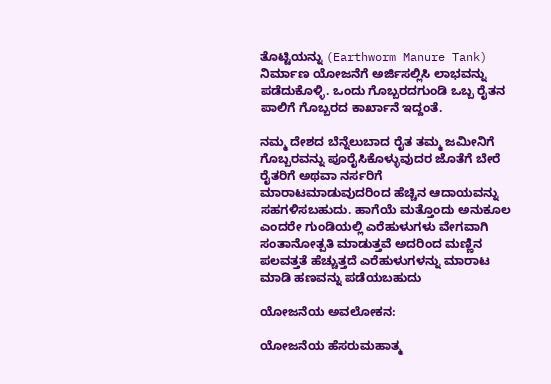ತೊಟ್ಟಿಯನ್ನು (Earthworm Manure Tank) ನಿರ್ಮಾಣ ಯೋಜನೆಗೆ ಅರ್ಜಿಸಲ್ಲಿಸಿ ಲಾಭವನ್ನು ಪಡೆದುಕೊಳ್ಳಿ. ಒಂದು ಗೊಬ್ಬರದಗುಂಡಿ ಒಬ್ಬ ರೈತನ ಪಾಲಿಗೆ ಗೊಬ್ಬರದ ಕಾರ್ಖಾನೆ ಇದ್ದಂತೆ.

ನಮ್ಮ ದೇಶದ ಬೆನ್ನೆಲುಬಾದ ರೈತ ತಮ್ಮ ಜಮೀನಿಗೆ ಗೊಬ್ಬರವನ್ನು ಪೂರೈಸಿಕೊಳ್ಳುವುದರ ಜೊತೆಗೆ ಬೇರೆ ರೈತರಿಗೆ ಅಥವಾ ನರ್ಸರಿಗೆ ಮಾರಾಟಮಾಡುವುದರಿಂದ ಹೆಚ್ಚಿನ ಆದಾಯವನ್ನು ಸಹಗಳಿಸಬಹುದು. ಹಾಗೆಯೆ ಮತ್ತೊಂದು ಅನುಕೂಲ ಎಂದರೇ ಗುಂಡಿಯಲ್ಲಿ ಎರೆಹುಳುಗಳು ವೇಗವಾಗಿ ಸಂತಾನೋತ್ಪತಿ ಮಾಡುತ್ತವೆ ಅದರಿಂದ ಮಣ್ಣಿನ ಪಲವತ್ತತೆ ಹೆಚ್ಚುತ್ತದೆ ಎರೆಹುಳುಗಳನ್ನು ಮಾರಾಟ ಮಾಡಿ ಹಣವನ್ನು ಪಡೆಯಬಹುದು

ಯೋಜನೆಯ ಅವಲೋಕನ:

ಯೋಜನೆಯ ಹೆಸರುಮಹಾತ್ಮ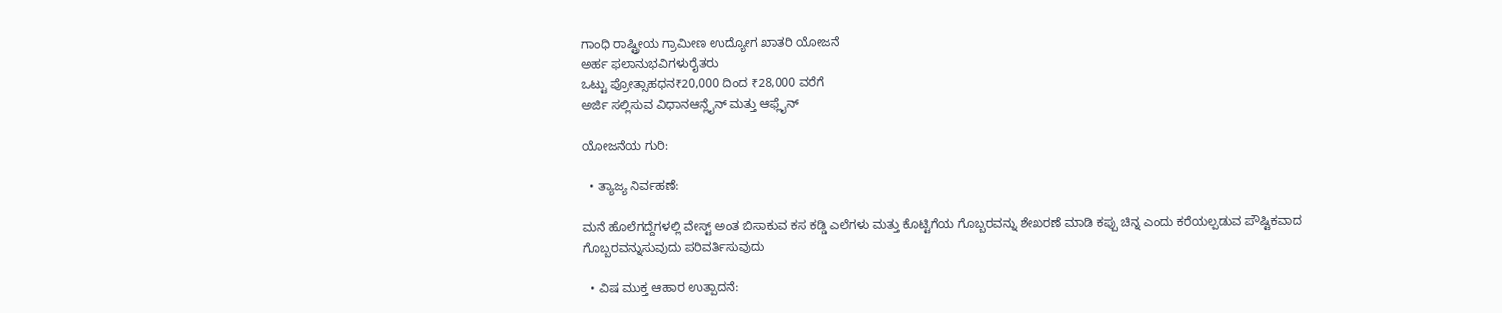ಗಾಂಧಿ ರಾಷ್ಟ್ರೀಯ ಗ್ರಾಮೀಣ ಉದ್ಯೋಗ ಖಾತರಿ ಯೋಜನೆ
ಅರ್ಹ ಫಲಾನುಭವಿಗಳುರೈತರು
ಒಟ್ಟು ಪ್ರೋತ್ಸಾಹಧನ₹20,000 ದಿಂದ ₹28,000 ವರೆಗೆ
ಅರ್ಜಿ ಸಲ್ಲಿಸುವ ವಿಧಾನಆನ್ಲೈನ್ ಮತ್ತು ಆಫ್ಲೈನ್

ಯೋಜನೆಯ ಗುರಿ:

  • ತ್ಯಾಜ್ಯ ನಿರ್ವಹಣೆ:

ಮನೆ ಹೊಲೆಗದ್ದೆಗಳಲ್ಲಿ ವೇಸ್ಟ್ ಅಂತ ಬಿಸಾಕುವ ಕಸ ಕಡ್ಡಿ ಎಲೆಗಳು ಮತ್ತು ಕೊಟ್ಟಿಗೆಯ ಗೊಬ್ಬರವನ್ನು ಶೇಖರಣೆ ಮಾಡಿ ಕಪ್ಪು ಚಿನ್ನ ಎಂದು ಕರೆಯಲ್ಪಡುವ ಪೌಷ್ಟಿಕವಾದ ಗೊಬ್ಬರವನ್ನುಸುವುದು ಪರಿವರ್ತಿಸುವುದು

  • ವಿಷ ಮುಕ್ತ ಆಹಾರ ಉತ್ಪಾದನೆ: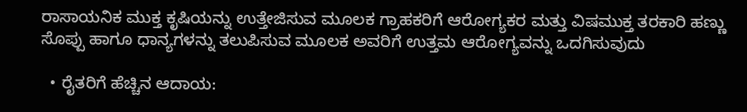ರಾಸಾಯನಿಕ ಮುಕ್ತ ಕೃಷಿಯನ್ನು ಉತ್ತೇಜಿಸುವ ಮೂಲಕ ಗ್ರಾಹಕರಿಗೆ ಆರೋಗ್ಯಕರ ಮತ್ತು ವಿಷಮುಕ್ತ ತರಕಾರಿ ಹಣ್ಣು ಸೊಪ್ಪು ಹಾಗೂ ಧಾನ್ಯಗಳನ್ನು ತಲುಪಿಸುವ ಮೂಲಕ ಅವರಿಗೆ ಉತ್ತಮ ಆರೋಗ್ಯವನ್ನು ಒದಗಿಸುವುದು

  • ರೈತರಿಗೆ ಹೆಚ್ಚಿನ ಆದಾಯ: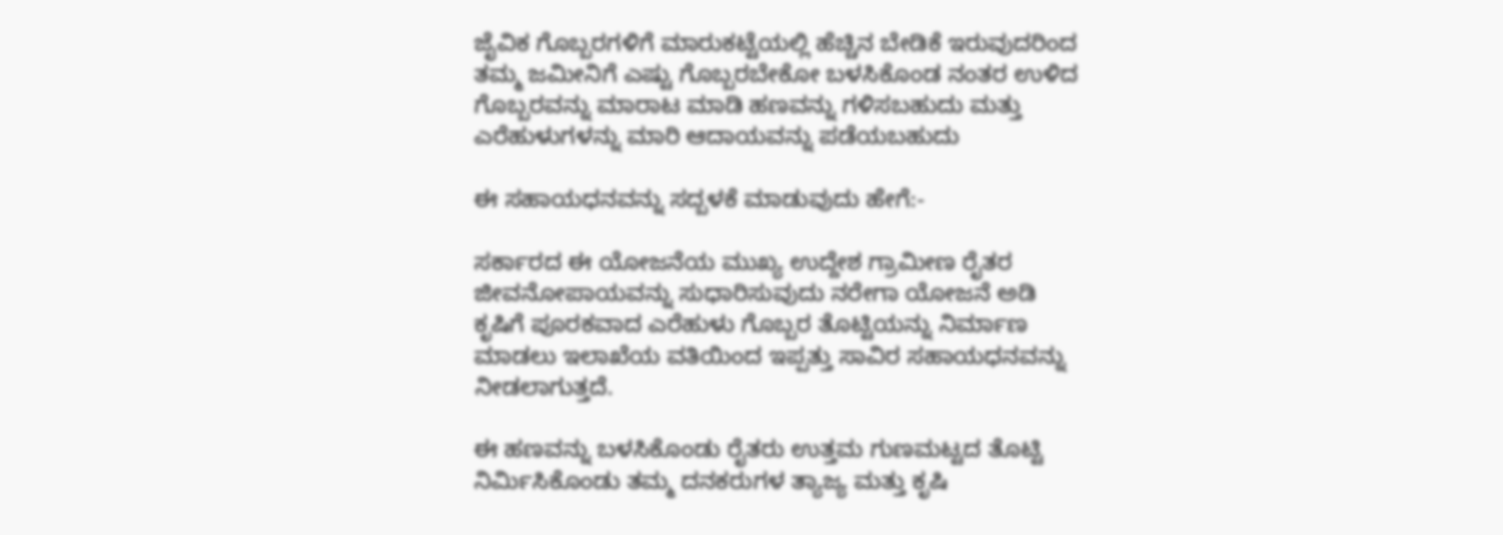ಜೈವಿಕ ಗೊಬ್ಬರಗಳಿಗೆ ಮಾರುಕಟ್ಟೆಯಲ್ಲಿ ಹೆಚ್ಚಿನ ಬೇಡಿಕೆ ಇರುವುದರಿಂದ ತಮ್ಮ ಜಮೀನಿಗೆ ಎಷ್ಟು ಗೊಬ್ಬರಬೇಕೋ ಬಳಸಿಕೊಂಡ ನಂತರ ಉಳಿದ ಗೊಬ್ಬರವನ್ನು ಮಾರಾಟ ಮಾಡಿ ಹಣವನ್ನು ಗಳಿಸಬಹುದು ಮತ್ತು ಎರೆಹುಳುಗಳನ್ನು ಮಾರಿ ಆದಾಯವನ್ನು ಪಡೆಯಬಹುದು

ಈ ಸಹಾಯಧನವನ್ನು ಸದ್ಬಳಕೆ ಮಾಡುವುದು ಹೇಗೆ:-

ಸರ್ಕಾರದ ಈ ಯೋಜನೆಯ ಮುಖ್ಯ ಉದ್ದೇಶ ಗ್ರಾಮೀಣ ರೈತರ ಜೀವನೋಪಾಯವನ್ನು ಸುಧಾರಿಸುವುದು ನರೇಗಾ ಯೋಜನೆ ಅಡಿ ಕೃಷಿಗೆ ಪೂರಕವಾದ ಎರೆಹುಳು ಗೊಬ್ಬರ ತೊಟ್ಟಿಯನ್ನು ನಿರ್ಮಾಣ ಮಾಡಲು ಇಲಾಖೆಯ ವತಿಯಿಂದ ಇಪ್ಪತ್ತು ಸಾವಿರ ಸಹಾಯಧನವನ್ನು ನೀಡಲಾಗುತ್ತದೆ.

ಈ ಹಣವನ್ನು ಬಳಸಿಕೊಂಡು ರೈತರು ಉತ್ತಮ ಗುಣಮಟ್ಟದ ತೊಟ್ಟಿ ನಿರ್ಮಿಸಿಕೊಂಡು ತಮ್ಮ ದನಕರುಗಳ ತ್ಯಾಜ್ಯ ಮತ್ತು ಕೃಷಿ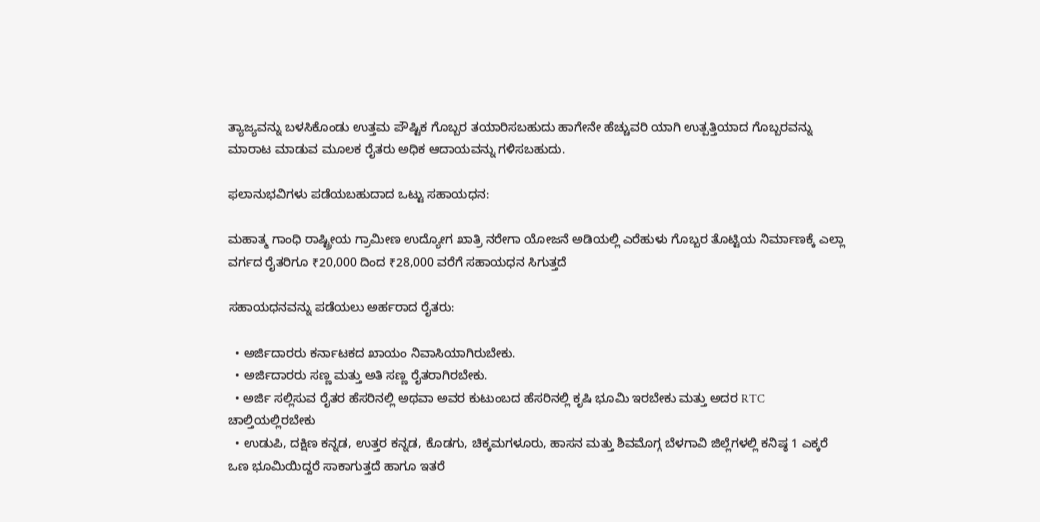ತ್ಯಾಜ್ಯವನ್ನು ಬಳಸಿಕೊಂಡು ಉತ್ತಮ ಪೌಷ್ಟಿಕ ಗೊಬ್ಬರ ತಯಾರಿಸಬಹುದು ಹಾಗೇನೇ ಹೆಚ್ಚುವರಿ ಯಾಗಿ ಉತ್ಪತ್ತಿಯಾದ ಗೊಬ್ಬರವನ್ನು ಮಾರಾಟ ಮಾಡುವ ಮೂಲಕ ರೈತರು ಅಧಿಕ ಆದಾಯವನ್ನು ಗಳಿಸಬಹುದು.

ಫಲಾನುಭವಿಗಳು ಪಡೆಯಬಹುದಾದ ಒಟ್ಟು ಸಹಾಯಧನ:

ಮಹಾತ್ಮ ಗಾಂಧಿ ರಾಷ್ಟ್ರೀಯ ಗ್ರಾಮೀಣ ಉದ್ಯೋಗ ಖಾತ್ರಿ ನರೇಗಾ ಯೋಜನೆ ಅಡಿಯಲ್ಲಿ ಎರೆಹುಳು ಗೊಬ್ಬರ ತೊಟ್ಟಿಯ ನಿರ್ಮಾಣಕ್ಕೆ ಎಲ್ಲಾ ವರ್ಗದ ರೈತರಿಗೂ ₹20,000 ದಿಂದ ₹28,000 ವರೆಗೆ ಸಹಾಯಧನ ಸಿಗುತ್ತದೆ

ಸಹಾಯಧನವನ್ನು ಪಡೆಯಲು ಅರ್ಹರಾದ ರೈತರು:

  • ಅರ್ಜಿದಾರರು ಕರ್ನಾಟಕದ ಖಾಯಂ ನಿವಾಸಿಯಾಗಿರುಬೇಕು.
  • ಅರ್ಜಿದಾರರು ಸಣ್ಣ ಮತ್ತು ಅತಿ ಸಣ್ಣ ರೈತರಾಗಿರಬೇಕು.
  • ಅರ್ಜಿ ಸಲ್ಲಿಸುವ ರೈತರ ಹೆಸರಿನಲ್ಲಿ ಅಥವಾ ಅವರ ಕುಟುಂಬದ ಹೆಸರಿನಲ್ಲಿ ಕೃಷಿ ಭೂಮಿ ಇರಬೇಕು ಮತ್ತು ಅದರ RTC ಚಾಲ್ತಿಯಲ್ಲಿರಬೇಕು
  • ಉಡುಪಿ, ದಕ್ಷಿಣ ಕನ್ನಡ, ಉತ್ತರ ಕನ್ನಡ, ಕೊಡಗು, ಚಿಕ್ಕಮಗಳೂರು, ಹಾಸನ ಮತ್ತು ಶಿವಮೊಗ್ಗ ಬೆಳಗಾವಿ ಜಿಲ್ಲೆಗಳಲ್ಲಿ ಕನಿಷ್ಠ 1 ಎಕ್ಕರೆ ಒಣ ಭೂಮಿಯಿದ್ದರೆ ಸಾಕಾಗುತ್ತದೆ ಹಾಗೂ ಇತರೆ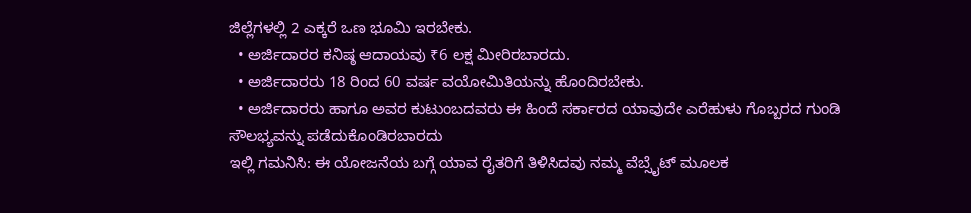ಜಿಲ್ಲೆಗಳಲ್ಲಿ 2 ಎಕ್ಕರೆ ಒಣ ಭೂಮಿ ಇರಬೇಕು.
  • ಅರ್ಜಿದಾರರ ಕನಿಷ್ಠ ಆದಾಯವು ₹6 ಲಕ್ಷ ಮೀರಿರಬಾರದು.
  • ಅರ್ಜಿದಾರರು 18 ರಿಂದ 60 ವರ್ಷ ವಯೋಮಿತಿಯನ್ನು ಹೊಂದಿರಬೇಕು.
  • ಅರ್ಜಿದಾರರು ಹಾಗೂ ಅವರ ಕುಟುಂಬದವರು ಈ ಹಿಂದೆ ಸರ್ಕಾರದ ಯಾವುದೇ ಎರೆಹುಳು ಗೊಬ್ಬರದ ಗುಂಡಿ ಸೌಲಭ್ಯವನ್ನು ಪಡೆದುಕೊಂಡಿರಬಾರದು
ಇಲ್ಲಿ ಗಮನಿಸಿ: ಈ ಯೋಜನೆಯ ಬಗ್ಗೆ ಯಾವ ರೈತರಿಗೆ ತಿಳಿಸಿದವು ನಮ್ಮ ವೆಬ್ಸೈಟ್ ಮೂಲಕ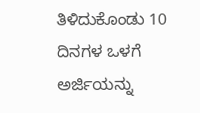ತಿಳಿದುಕೊಂಡು 10 ದಿನಗಳ ಒಳಗೆ ಅರ್ಜಿಯನ್ನು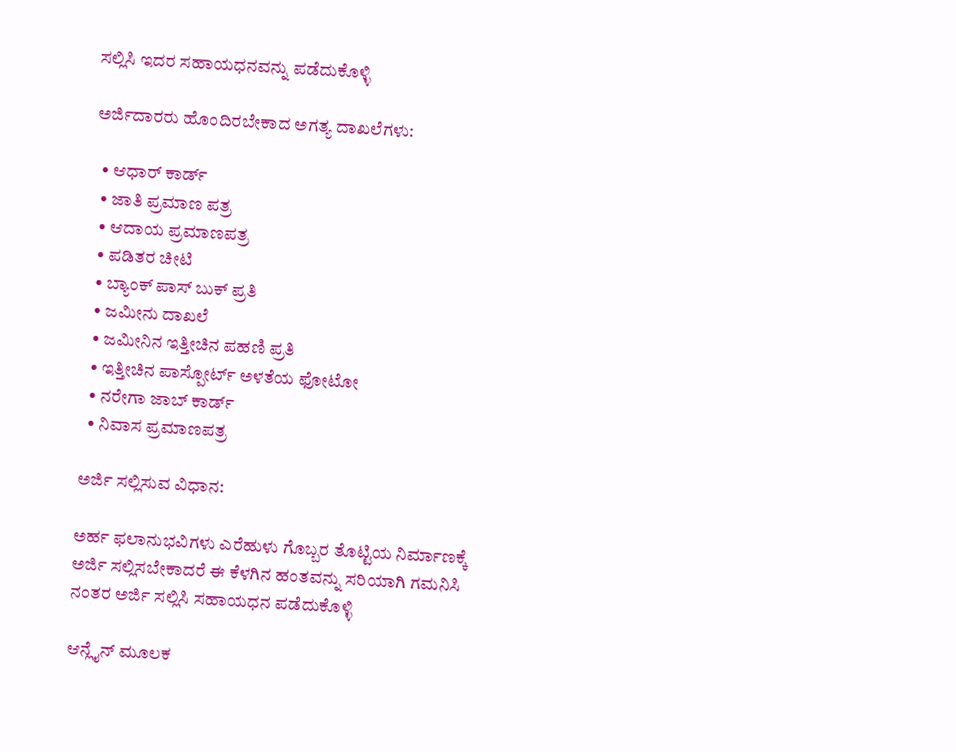ಸಲ್ಲಿಸಿ ಇದರ ಸಹಾಯಧನವನ್ನು ಪಡೆದುಕೊಳ್ಳಿ

ಅರ್ಜಿದಾರರು ಹೊಂದಿರಬೇಕಾದ ಅಗತ್ಯ ದಾಖಲೆಗಳು:

  • ಆಧಾರ್ ಕಾರ್ಡ್
  • ಜಾತಿ ಪ್ರಮಾಣ ಪತ್ರ
  • ಆದಾಯ ಪ್ರಮಾಣಪತ್ರ
  • ಪಡಿತರ ಚೀಟಿ
  • ಬ್ಯಾಂಕ್ ಪಾಸ್ ಬುಕ್ ಪ್ರತಿ
  • ಜಮೀನು ದಾಖಲೆ
  • ಜಮೀನಿನ ಇತ್ತೀಚಿನ ಪಹಣಿ ಪ್ರತಿ
  • ಇತ್ತೀಚಿನ ಪಾಸ್ಪೋರ್ಟ್ ಅಳತೆಯ ಫೋಟೋ
  • ನರೇಗಾ ಜಾಬ್ ಕಾರ್ಡ್
  • ನಿವಾಸ ಪ್ರಮಾಣಪತ್ರ

ಅರ್ಜಿ ಸಲ್ಲಿಸುವ ವಿಧಾನ:

ಅರ್ಹ ಫಲಾನುಭವಿಗಳು ಎರೆಹುಳು ಗೊಬ್ಬರ ತೊಟ್ಟಿಯ ನಿರ್ಮಾಣಕ್ಕೆ ಅರ್ಜಿ ಸಲ್ಲಿಸಬೇಕಾದರೆ ಈ ಕೆಳಗಿನ ಹಂತವನ್ನು ಸರಿಯಾಗಿ ಗಮನಿಸಿ ನಂತರ ಅರ್ಜಿ ಸಲ್ಲಿಸಿ ಸಹಾಯಧನ ಪಡೆದುಕೊಳ್ಳಿ

ಆನ್ಲೈನ್ ಮೂಲಕ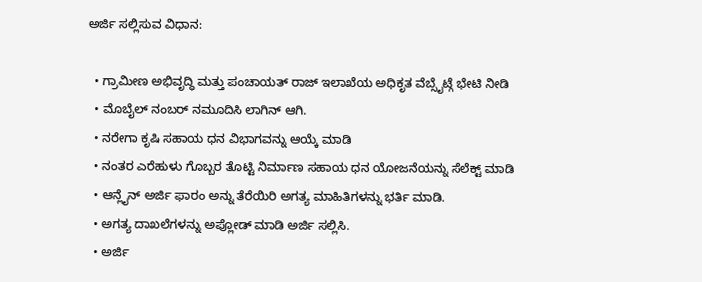ಅರ್ಜಿ ಸಲ್ಲಿಸುವ ವಿಧಾನ:

  • ಗ್ರಾಮೀಣ ಅಭಿವೃದ್ಧಿ ಮತ್ತು ಪಂಚಾಯತ್ ರಾಜ್ ಇಲಾಖೆಯ ಅಧಿಕೃತ ವೆಬ್ಸೈಟ್ಗೆ ಭೇಟಿ ನೀಡಿ
  • ಮೊಬೈಲ್ ನಂಬರ್ ನಮೂದಿಸಿ ಲಾಗಿನ್ ಆಗಿ.
  • ನರೇಗಾ ಕೃಷಿ ಸಹಾಯ ಧನ ವಿಭಾಗವನ್ನು ಆಯ್ಕೆ ಮಾಡಿ
  • ನಂತರ ಎರೆಹುಳು ಗೊಬ್ಬರ ತೊಟ್ಟಿ ನಿರ್ಮಾಣ ಸಹಾಯ ಧನ ಯೋಜನೆಯನ್ನು ಸೆಲೆಕ್ಟ್ ಮಾಡಿ
  • ಆನ್ಲೈನ್ ಅರ್ಜಿ ಫಾರಂ ಅನ್ನು ತೆರೆಯಿರಿ ಅಗತ್ಯ ಮಾಹಿತಿಗಳನ್ನು ಭರ್ತಿ ಮಾಡಿ.
  • ಅಗತ್ಯ ದಾಖಲೆಗಳನ್ನು ಅಪ್ಲೋಡ್ ಮಾಡಿ ಅರ್ಜಿ ಸಲ್ಲಿಸಿ.
  • ಅರ್ಜಿ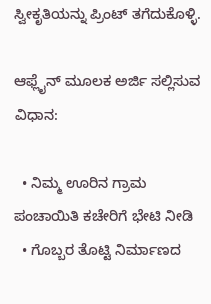ಸ್ವೀಕೃತಿಯನ್ನು ಪ್ರಿಂಟ್ ತಗೆದುಕೊಳ್ಳಿ.

ಆಫ್ಲೈನ್ ಮೂಲಕ ಅರ್ಜಿ ಸಲ್ಲಿಸುವ ವಿಧಾನ:

  • ನಿಮ್ಮ ಊರಿನ ಗ್ರಾಮ ಪಂಚಾಯಿತಿ ಕಚೇರಿಗೆ ಭೇಟಿ ನೀಡಿ
  • ಗೊಬ್ಬರ ತೊಟ್ಟಿ ನಿರ್ಮಾಣದ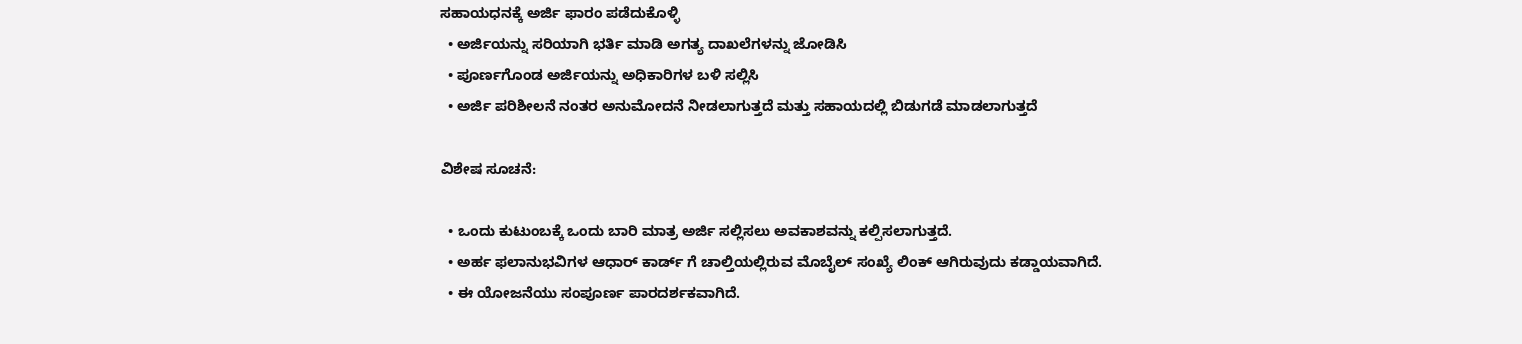ಸಹಾಯಧನಕ್ಕೆ ಅರ್ಜಿ ಫಾರಂ ಪಡೆದುಕೊಳ್ಳಿ
  • ಅರ್ಜಿಯನ್ನು ಸರಿಯಾಗಿ ಭರ್ತಿ ಮಾಡಿ ಅಗತ್ಯ ದಾಖಲೆಗಳನ್ನು ಜೋಡಿಸಿ
  • ಪೂರ್ಣಗೊಂಡ ಅರ್ಜಿಯನ್ನು ಅಧಿಕಾರಿಗಳ ಬಳಿ ಸಲ್ಲಿಸಿ
  • ಅರ್ಜಿ ಪರಿಶೀಲನೆ ನಂತರ ಅನುಮೋದನೆ ನೀಡಲಾಗುತ್ತದೆ ಮತ್ತು ಸಹಾಯದಲ್ಲಿ ಬಿಡುಗಡೆ ಮಾಡಲಾಗುತ್ತದೆ

ವಿಶೇಷ ಸೂಚನೆ:

  • ಒಂದು ಕುಟುಂಬಕ್ಕೆ ಒಂದು ಬಾರಿ ಮಾತ್ರ ಅರ್ಜಿ ಸಲ್ಲಿಸಲು ಅವಕಾಶವನ್ನು ಕಲ್ಪಿಸಲಾಗುತ್ತದೆ.
  • ಅರ್ಹ ಫಲಾನುಭವಿಗಳ ಆಧಾರ್ ಕಾರ್ಡ್ ಗೆ ಚಾಲ್ತಿಯಲ್ಲಿರುವ ಮೊಬೈಲ್ ಸಂಖ್ಯೆ ಲಿಂಕ್ ಆಗಿರುವುದು ಕಡ್ಡಾಯವಾಗಿದೆ.
  • ಈ ಯೋಜನೆಯು ಸಂಪೂರ್ಣ ಪಾರದರ್ಶಕವಾಗಿದೆ.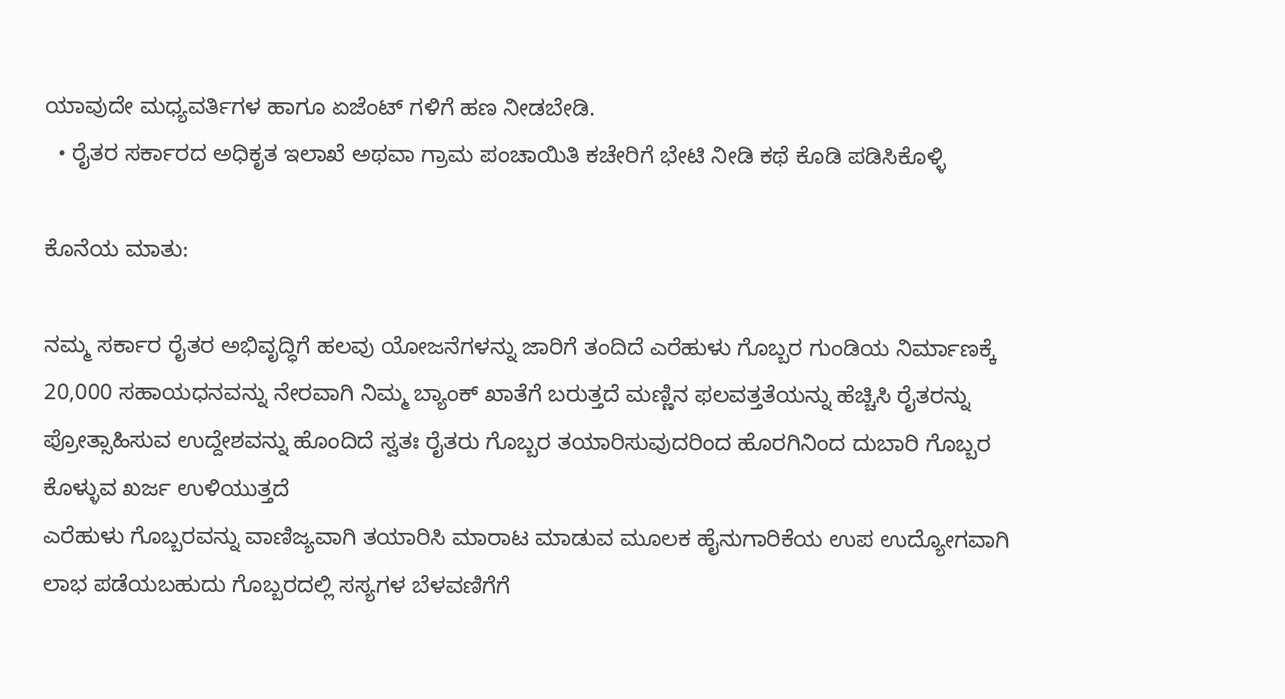ಯಾವುದೇ ಮಧ್ಯವರ್ತಿಗಳ ಹಾಗೂ ಏಜೆಂಟ್ ಗಳಿಗೆ ಹಣ ನೀಡಬೇಡಿ.
  • ರೈತರ ಸರ್ಕಾರದ ಅಧಿಕೃತ ಇಲಾಖೆ ಅಥವಾ ಗ್ರಾಮ ಪಂಚಾಯಿತಿ ಕಚೇರಿಗೆ ಭೇಟಿ ನೀಡಿ ಕಥೆ ಕೊಡಿ ಪಡಿಸಿಕೊಳ್ಳಿ

ಕೊನೆಯ ಮಾತು:

ನಮ್ಮ ಸರ್ಕಾರ ರೈತರ ಅಭಿವೃದ್ಧಿಗೆ ಹಲವು ಯೋಜನೆಗಳನ್ನು ಜಾರಿಗೆ ತಂದಿದೆ ಎರೆಹುಳು ಗೊಬ್ಬರ ಗುಂಡಿಯ ನಿರ್ಮಾಣಕ್ಕೆ 20,000 ಸಹಾಯಧನವನ್ನು ನೇರವಾಗಿ ನಿಮ್ಮ ಬ್ಯಾಂಕ್ ಖಾತೆಗೆ ಬರುತ್ತದೆ ಮಣ್ಣಿನ ಫಲವತ್ತತೆಯನ್ನು ಹೆಚ್ಚಿಸಿ ರೈತರನ್ನು ಪ್ರೋತ್ಸಾಹಿಸುವ ಉದ್ದೇಶವನ್ನು ಹೊಂದಿದೆ ಸ್ವತಃ ರೈತರು ಗೊಬ್ಬರ ತಯಾರಿಸುವುದರಿಂದ ಹೊರಗಿನಿಂದ ದುಬಾರಿ ಗೊಬ್ಬರ ಕೊಳ್ಳುವ ಖರ್ಜ ಉಳಿಯುತ್ತದೆ
ಎರೆಹುಳು ಗೊಬ್ಬರವನ್ನು ವಾಣಿಜ್ಯವಾಗಿ ತಯಾರಿಸಿ ಮಾರಾಟ ಮಾಡುವ ಮೂಲಕ ಹೈನುಗಾರಿಕೆಯ ಉಪ ಉದ್ಯೋಗವಾಗಿ ಲಾಭ ಪಡೆಯಬಹುದು ಗೊಬ್ಬರದಲ್ಲಿ ಸಸ್ಯಗಳ ಬೆಳವಣಿಗೆಗೆ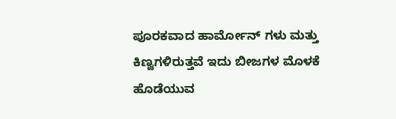ಪೂರಕವಾದ ಹಾರ್ಮೋನ್ ಗಳು ಮತ್ತು ಕಿಣ್ವಗಳಿರುತ್ತವೆ ಇದು ಬೀಜಗಳ ಮೊಳಕೆ ಹೊಡೆಯುವ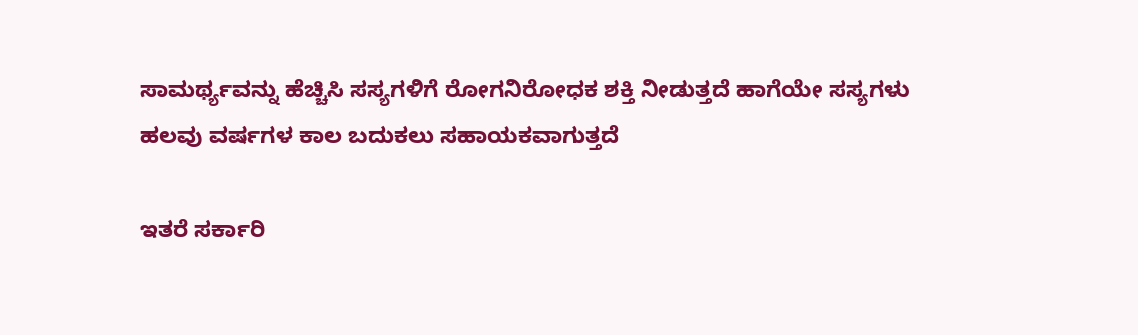ಸಾಮರ್ಥ್ಯವನ್ನು ಹೆಚ್ಚಿಸಿ ಸಸ್ಯಗಳಿಗೆ ರೋಗನಿರೋಧಕ ಶಕ್ತಿ ನೀಡುತ್ತದೆ ಹಾಗೆಯೇ ಸಸ್ಯಗಳು ಹಲವು ವರ್ಷಗಳ ಕಾಲ ಬದುಕಲು ಸಹಾಯಕವಾಗುತ್ತದೆ

ಇತರೆ ಸರ್ಕಾರಿ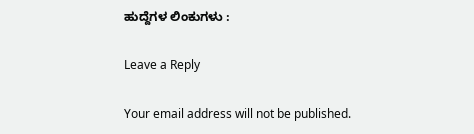ಹುದ್ದೆಗಳ ಲಿಂಕುಗಳು :

Leave a Reply

Your email address will not be published.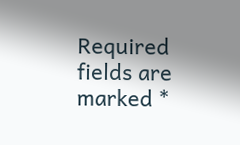Required fields are marked *